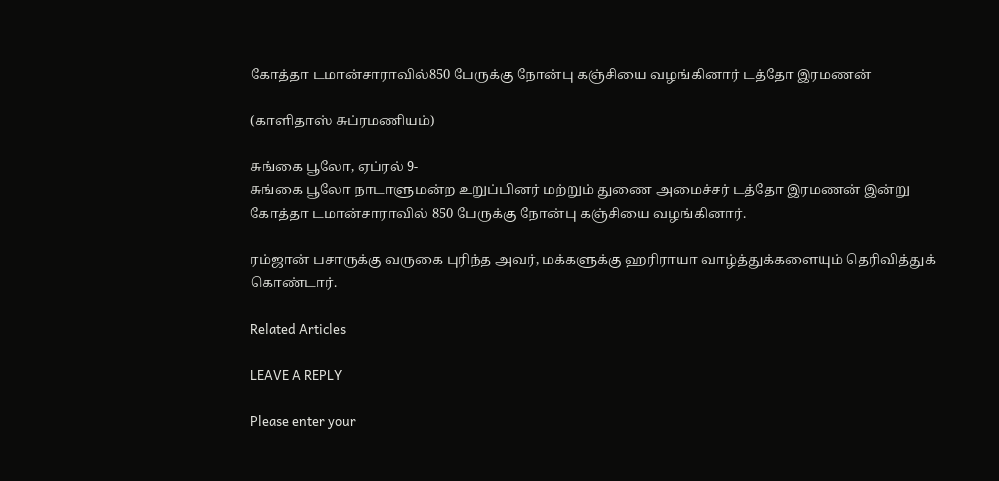கோத்தா டமான்சாராவில்850 பேருக்கு நோன்பு கஞ்சியை வழங்கினார் டத்தோ இரமணன்

(காளிதாஸ் சுப்ரமணியம்)

சுங்கை பூலோ, ஏப்ரல் 9-
சுங்கை பூலோ நாடாளுமன்ற உறுப்பினர் மற்றும் துணை அமைச்சர் டத்தோ இரமணன் இன்று கோத்தா டமான்சாராவில் 850 பேருக்கு நோன்பு கஞ்சியை வழங்கினார்.

ரம்ஜான் பசாருக்கு வருகை புரிந்த அவர், மக்களுக்கு ஹரிராயா வாழ்த்துக்களையும் தெரிவித்துக் கொண்டார்.

Related Articles

LEAVE A REPLY

Please enter your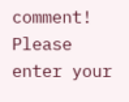comment!
Please enter your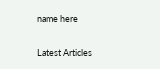name here

Latest Articles